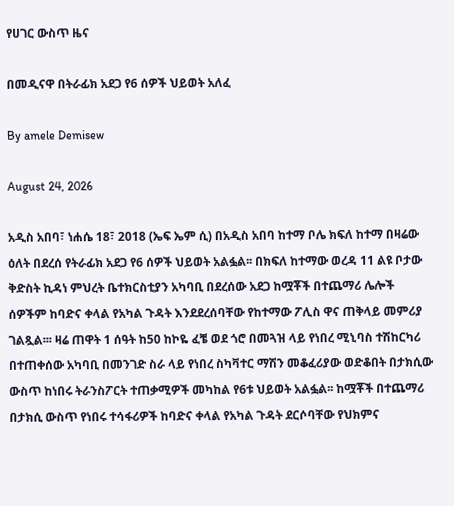የሀገር ውስጥ ዜና

በመዲናዋ በትራፊክ አደጋ የ6 ሰዎች ህይወት አለፈ

By amele Demisew

August 24, 2026

አዲስ አበባ፣ ነሐሴ 18፣ 2018 (ኤፍ ኤም ሲ) በአዲስ አበባ ከተማ ቦሌ ክፍለ ከተማ በዛሬው ዕለት በደረሰ የትራፊክ አደጋ የ6 ሰዎች ህይወት አልፏል፡፡ በክፍለ ከተማው ወረዳ 11 ልዩ ቦታው ቅድስት ኪዳነ ምህረት ቤተክርስቲያን አካባቢ በደረሰው አደጋ ከሟቾች በተጨማሪ ሌሎች ሰዎችም ከባድና ቀላል የአካል ጉዳት እንደደረሰባቸው የከተማው ፖሊስ ዋና ጠቅላይ መምሪያ ገልጿል፡፡፡ ዛሬ ጠዋት 1 ሰዓት ከ50 ከኮዬ ፈቼ ወደ ጎሮ በመጓዝ ላይ የነበረ ሚኒባስ ተሽከርካሪ በተጠቀሰው አካባቢ በመንገድ ስራ ላይ የነበረ ስካቫተር ማሽን መቆፈሪያው ወድቆበት በታክሲው ውስጥ ከነበሩ ትራንስፖርት ተጠቃሚዎች መካከል የ6ቱ ህይወት አልፏል፡፡ ከሟቾች በተጨማሪ በታክሲ ውስጥ የነበሩ ተሳፋሪዎች ከባድና ቀላል የአካል ጉዳት ደርሶባቸው የህክምና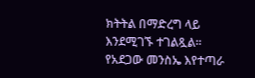ክትትል በማድረግ ላይ እንደሚገኙ ተገልጿል፡፡ የአደጋው መንስኤ እየተጣራ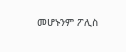መሆኑንም ፖሊስ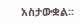አስታውቋል፡፡